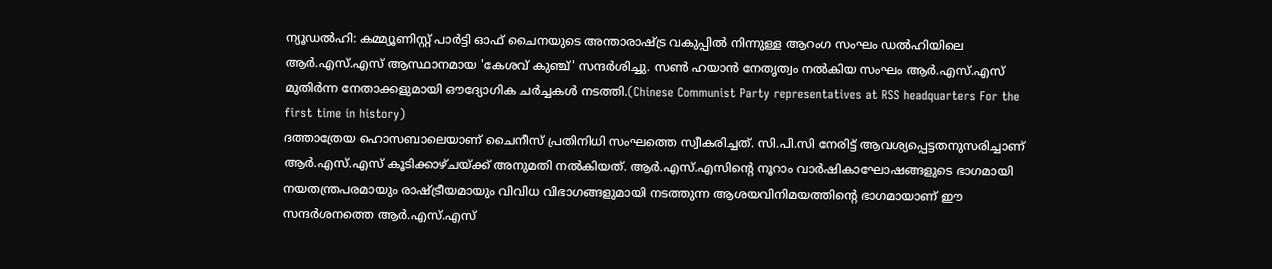ന്യൂഡൽഹി: കമ്മ്യൂണിസ്റ്റ് പാർട്ടി ഓഫ് ചൈനയുടെ അന്താരാഷ്ട്ര വകുപ്പിൽ നിന്നുള്ള ആറംഗ സംഘം ഡൽഹിയിലെ ആർ.എസ്.എസ് ആസ്ഥാനമായ 'കേശവ് കുഞ്ച്' സന്ദർശിച്ചു. സൺ ഹയാൻ നേതൃത്വം നൽകിയ സംഘം ആർ.എസ്.എസ് മുതിർന്ന നേതാക്കളുമായി ഔദ്യോഗിക ചർച്ചകൾ നടത്തി.(Chinese Communist Party representatives at RSS headquarters For the first time in history)
ദത്താത്രേയ ഹൊസബാലെയാണ് ചൈനീസ് പ്രതിനിധി സംഘത്തെ സ്വീകരിച്ചത്. സി.പി.സി നേരിട്ട് ആവശ്യപ്പെട്ടതനുസരിച്ചാണ് ആർ.എസ്.എസ് കൂടിക്കാഴ്ചയ്ക്ക് അനുമതി നൽകിയത്. ആർ.എസ്.എസിന്റെ നൂറാം വാർഷികാഘോഷങ്ങളുടെ ഭാഗമായി നയതന്ത്രപരമായും രാഷ്ട്രീയമായും വിവിധ വിഭാഗങ്ങളുമായി നടത്തുന്ന ആശയവിനിമയത്തിന്റെ ഭാഗമായാണ് ഈ സന്ദർശനത്തെ ആർ.എസ്.എസ്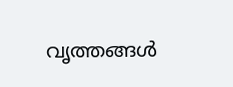വൃത്തങ്ങൾ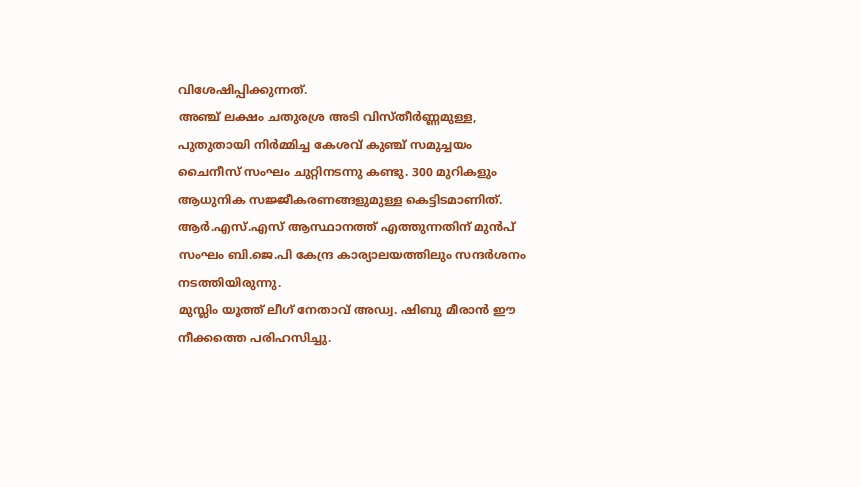വിശേഷിപ്പിക്കുന്നത്.
അഞ്ച് ലക്ഷം ചതുരശ്ര അടി വിസ്തീർണ്ണമുള്ള, പുതുതായി നിർമ്മിച്ച കേശവ് കുഞ്ച് സമുച്ചയം ചൈനീസ് സംഘം ചുറ്റിനടന്നു കണ്ടു. 300 മുറികളും ആധുനിക സജ്ജീകരണങ്ങളുമുള്ള കെട്ടിടമാണിത്. ആർ.എസ്.എസ് ആസ്ഥാനത്ത് എത്തുന്നതിന് മുൻപ് സംഘം ബി.ജെ.പി കേന്ദ്ര കാര്യാലയത്തിലും സന്ദർശനം നടത്തിയിരുന്നു.
മുസ്ലിം യൂത്ത് ലീഗ് നേതാവ് അഡ്വ. ഷിബു മീരാൻ ഈ നീക്കത്തെ പരിഹസിച്ചു.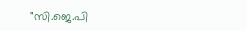"സി.ജെ.പി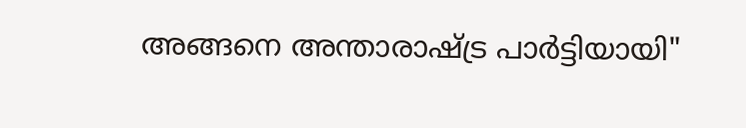അങ്ങനെ അന്താരാഷ്ട്ര പാർട്ടിയായി"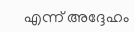എന്ന് അദ്ദേഹം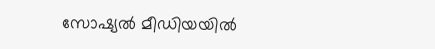സോഷ്യൽ മീഡിയയിൽ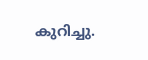കുറിച്ചു.